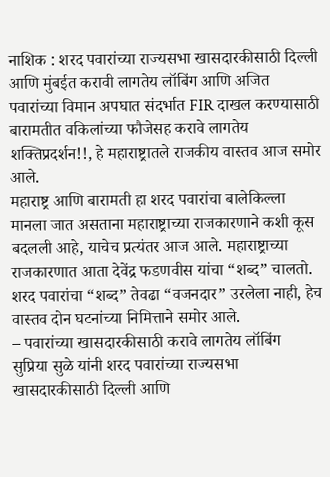नाशिक : शरद पवारांच्या राज्यसभा खासदारकीसाठी दिल्ली आणि मुंबईत करावी लागतेय लॉबिंग आणि अजित पवारांच्या विमान अपघात संदर्भात FIR दाखल करण्यासाठी बारामतीत वकिलांच्या फौजेसह करावे लागतेय शक्तिप्रदर्शन!!, हे महाराष्ट्रातले राजकीय वास्तव आज समोर आले.
महाराष्ट्र आणि बारामती हा शरद पवारांचा बालेकिल्ला मानला जात असताना महाराष्ट्राच्या राजकारणाने कशी कूस बदलली आहे, याचेच प्रत्यंतर आज आले. महाराष्ट्राच्या राजकारणात आता देवेंद्र फडणवीस यांचा “शब्द” चालतो. शरद पवारांचा “शब्द” तेवढा “वजनदार” उरलेला नाही, हेच वास्तव दोन घटनांच्या निमित्ताने समोर आले.
– पवारांच्या खासदारकीसाठी करावे लागतेय लॉबिंग
सुप्रिया सुळे यांनी शरद पवारांच्या राज्यसभा खासदारकीसाठी दिल्ली आणि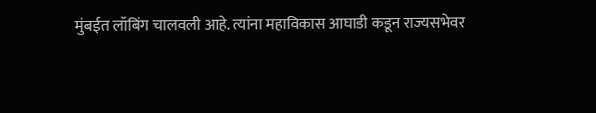मुंबईत लॉबिंग चालवली आहे. त्यांना महाविकास आघाडी कडून राज्यसभेवर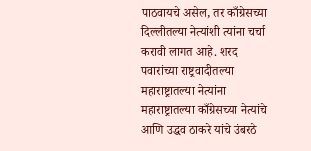पाठवायचे असेल, तर काँग्रेसच्या दिल्लीतल्या नेत्यांशी त्यांना चर्चा करावी लागत आहे. शरद पवारांच्या राष्ट्रवादीतल्या महाराष्ट्रातल्या नेत्यांना महाराष्ट्रातल्या काँग्रेसच्या नेत्यांचे आणि उद्धव ठाकरे यांचे उंबरठे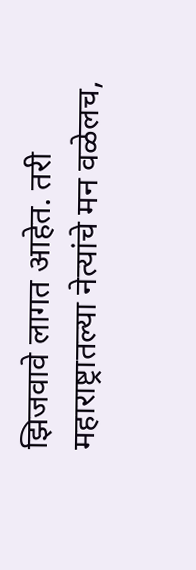झिजवावे लागत आहेत. तरी महाराष्ट्रातल्या नेत्यांचे मन वळेलच,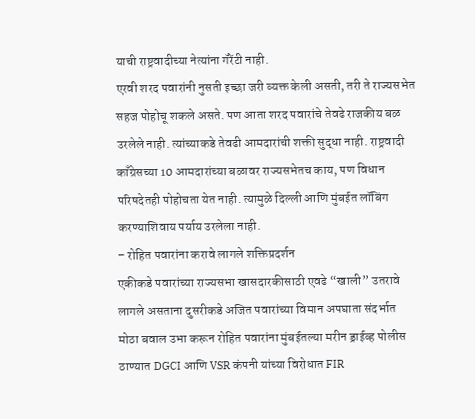याची राष्ट्रवादीच्या नेत्यांना गॅरेंटी नाही.
एरवी शरद पवारांनी नुसती इच्छा जरी व्यक्त केली असती, तरी ते राज्यसभेत सहज पोहोचू शकले असते. पण आता शरद पवारांचे तेवढे राजकीय बळ उरलेले नाही. त्यांच्याकडे तेवढी आमदारांची शक्ती सुद्धा नाही. राष्ट्रवादी काँग्रेसच्या 10 आमदारांच्या बळावर राज्यसभेतच काय, पण विधान परिषदेतही पोहोचता येत नाही. त्यामुळे दिल्ली आणि मुंबईत लॉबिंग करण्याशिवाय पर्याय उरलेला नाही.
– रोहित पवारांना करावे लागले शक्तिप्रदर्शन
एकीकडे पवारांच्या राज्यसभा खासदारकीसाठी एवढे “खाली” उतरावे लागले असताना दुसरीकडे अजित पवारांच्या विमान अपघाता संदर्भात मोठा बवाल उभा करून रोहित पवारांना मुंबईतल्या मरीन ड्राईव्ह पोलीस ठाण्यात DGCI आणि VSR कंपनी यांच्या विरोधात FIR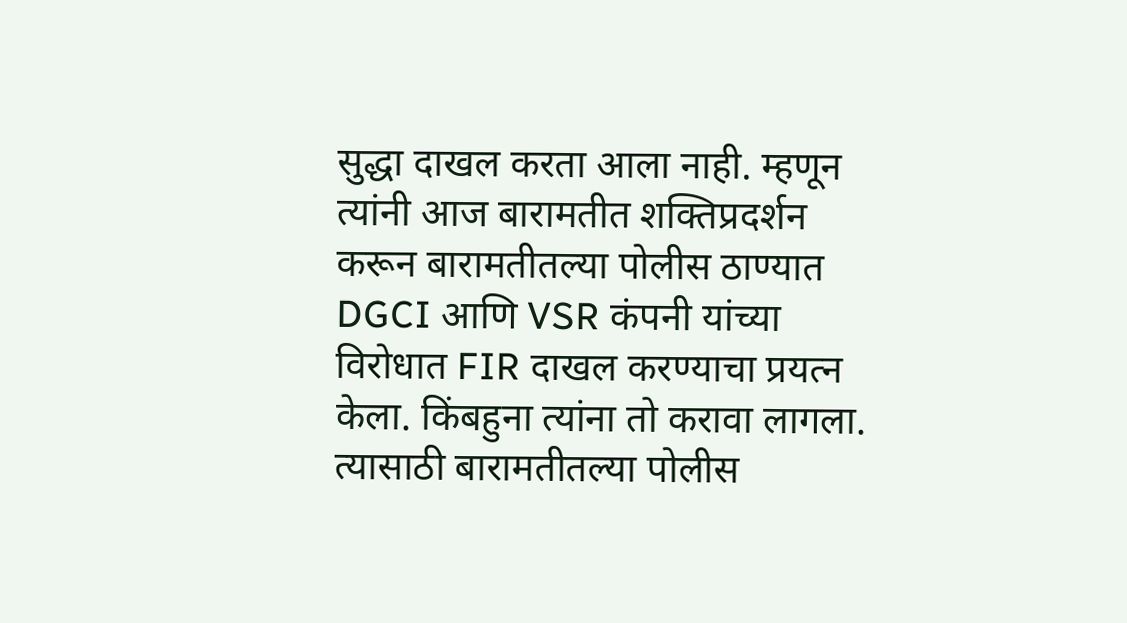सुद्धा दाखल करता आला नाही. म्हणून त्यांनी आज बारामतीत शक्तिप्रदर्शन करून बारामतीतल्या पोलीस ठाण्यात DGCI आणि VSR कंपनी यांच्या विरोधात FIR दाखल करण्याचा प्रयत्न केला. किंबहुना त्यांना तो करावा लागला. त्यासाठी बारामतीतल्या पोलीस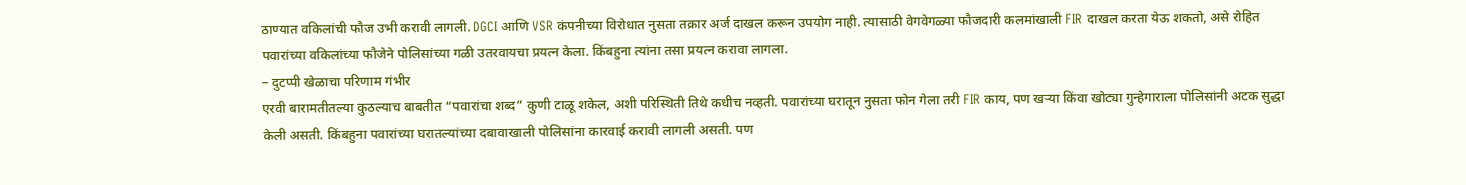ठाण्यात वकिलांची फौज उभी करावी लागली. DGCI आणि VSR कंपनीच्या विरोधात नुसता तक्रार अर्ज दाखल करून उपयोग नाही. त्यासाठी वेगवेगळ्या फौजदारी कलमांखाली FIR दाखल करता येऊ शकतो, असे रोहित पवारांच्या वकिलांच्या फौजेने पोलिसांच्या गळी उतरवायचा प्रयत्न केला. किंबहुना त्यांना तसा प्रयत्न करावा लागला.
– दुटप्पी खेळाचा परिणाम गंभीर
एरवी बारामतीतल्या कुठल्याच बाबतीत “पवारांचा शब्द” कुणी टाळू शकेल, अशी परिस्थिती तिथे कधीच नव्हती. पवारांच्या घरातून नुसता फोन गेला तरी FIR काय, पण खऱ्या किंवा खोट्या गुन्हेगाराला पोलिसांनी अटक सुद्धा केली असती. किंबहुना पवारांच्या घरातल्यांच्या दबावाखाली पोलिसांना कारवाई करावी लागली असती. पण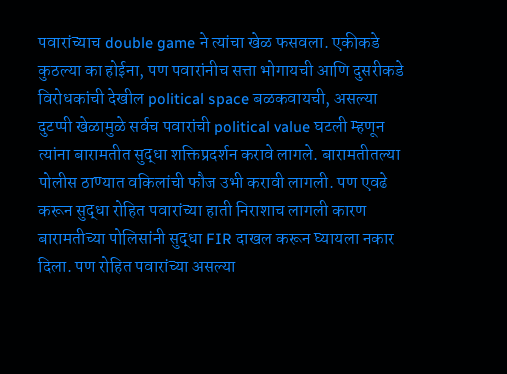पवारांच्याच double game ने त्यांचा खेळ फसवला. एकीकडे कुठल्या का होईना, पण पवारांनीच सत्ता भोगायची आणि दुसरीकडे विरोधकांची देखील political space बळकवायची, असल्या दुटप्पी खेळामुळे सर्वच पवारांची political value घटली म्हणून त्यांना बारामतीत सुद्धा शक्तिप्रदर्शन करावे लागले. बारामतीतल्या पोलीस ठाण्यात वकिलांची फौज उभी करावी लागली. पण एवढे करून सुद्धा रोहित पवारांच्या हाती निराशाच लागली कारण बारामतीच्या पोलिसांनी सुद्धा FIR दाखल करून घ्यायला नकार दिला. पण रोहित पवारांच्या असल्या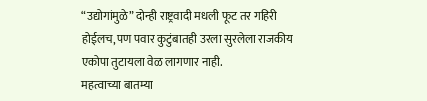“उद्योगांमुळे” दोन्ही राष्ट्रवादी मधली फूट तर गहिरी होईलच, पण पवार कुटुंबातही उरला सुरलेला राजकीय एकोपा तुटायला वेळ लागणार नाही.
महत्वाच्या बातम्या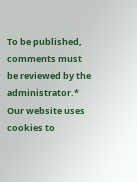To be published, comments must be reviewed by the administrator.*
Our website uses cookies to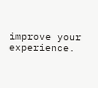improve your experience.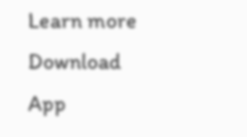Learn more
Download App